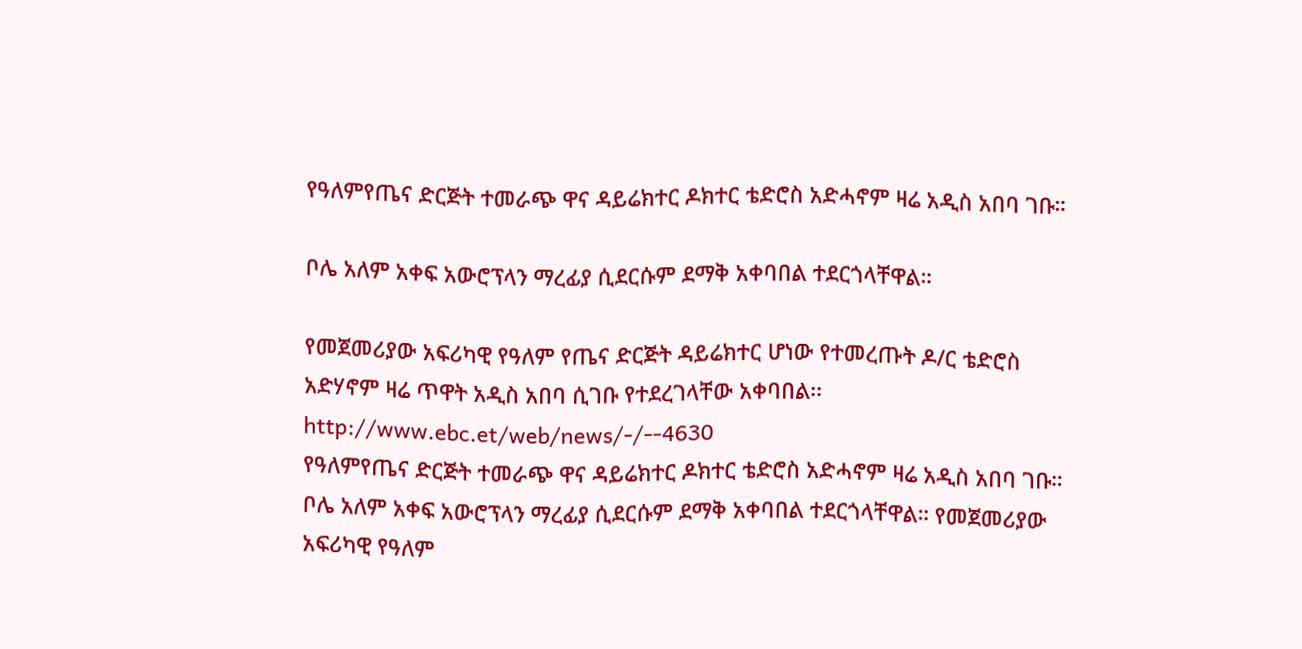የዓለምየጤና ድርጅት ተመራጭ ዋና ዳይሬክተር ዶክተር ቴድሮስ አድሓኖም ዛሬ አዲስ አበባ ገቡ።

ቦሌ አለም አቀፍ አውሮፕላን ማረፊያ ሲደርሱም ደማቅ አቀባበል ተደርጎላቸዋል።

የመጀመሪያው አፍሪካዊ የዓለም የጤና ድርጅት ዳይሬክተር ሆነው የተመረጡት ዶ/ር ቴድሮስ አድሃኖም ዛሬ ጥዋት አዲስ አበባ ሲገቡ የተደረገላቸው አቀባበል፡፡http://www.ebc.et/web/news/-/--4630
የዓለምየጤና ድርጅት ተመራጭ ዋና ዳይሬክተር ዶክተር ቴድሮስ አድሓኖም ዛሬ አዲስ አበባ ገቡ። ቦሌ አለም አቀፍ አውሮፕላን ማረፊያ ሲደርሱም ደማቅ አቀባበል ተደርጎላቸዋል። የመጀመሪያው አፍሪካዊ የዓለም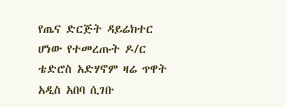የጤና ድርጅት ዳይሬክተር ሆነው የተመረጡት ዶ/ር ቴድሮስ አድሃኖም ዛሬ ጥዋት አዲስ አበባ ሲገቡ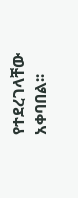የተደረገላቸው አቀባበል፡፡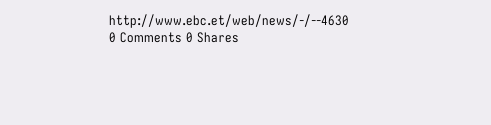http://www.ebc.et/web/news/-/--4630
0 Comments 0 Shares